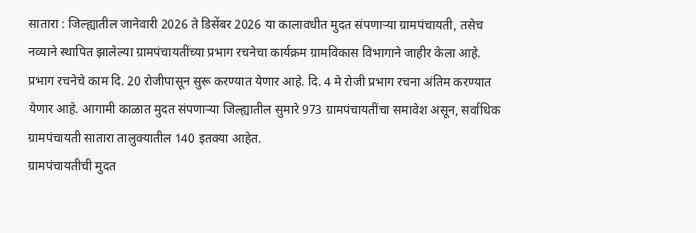सातारा : जिल्ह्यातील जानेवारी 2026 ते डिसेंबर 2026 या कालावधीत मुदत संपणाऱ्या ग्रामपंचायती, तसेच नव्याने स्थापित झालेल्या ग्रामपंचायतींच्या प्रभाग रचनेचा कार्यक्रम ग्रामविकास विभागाने जाहीर केला आहे. प्रभाग रचनेचे काम दि. 20 रोजीपासून सुरू करण्यात येणार आहे. दि. 4 मे रोजी प्रभाग रचना अंतिम करण्यात येणार आहे. आगामी काळात मुदत संपणाऱ्या जिल्ह्यातील सुमारे 973 ग्रामपंचायतींचा समावेश असून, सर्वाधिक ग्रामपंचायती सातारा तालुक्यातील 140 इतक्या आहेत.
ग्रामपंचायतीची मुदत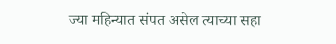ज्या महिन्यात संपत असेल त्याच्या सहा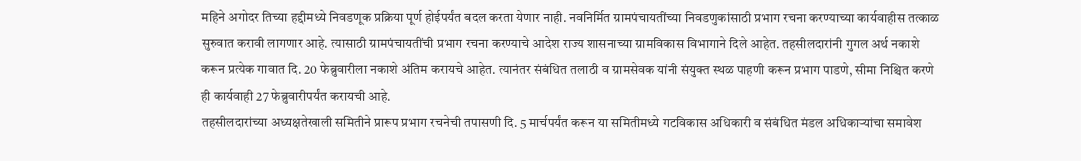महिने अगोदर तिच्या हद्दीमध्ये निवडणूक प्रक्रिया पूर्ण होईपर्यंत बदल करता येणार नाही. नवनिर्मित ग्रामपंचायतींच्या निवडणुकांसाठी प्रभाग रचना करण्याच्या कार्यवाहीस तत्काळ सुरुवात करावी लागणार आहे. त्यासाठी ग्रामपंचायतींची प्रभाग रचना करण्याचे आदेश राज्य शासनाच्या ग्रामविकास विभागाने दिले आहेत. तहसीलदारांनी गुगल अर्थ नकाशे करून प्रत्येक गावात दि. 20 फेब्रुवारीला नकाशे अंतिम करायचे आहेत. त्यानंतर संबंधित तलाठी व ग्रामसेवक यांनी संयुक्त स्थळ पाहणी करून प्रभाग पाडणे, सीमा निश्चित करणे ही कार्यवाही 27 फेब्रुवारीपर्यंत करायची आहे.
तहसीलदारांच्या अध्यक्षतेखाली समितीने प्रारूप प्रभाग रचनेची तपासणी दि. 5 मार्चपर्यंत करून या समितीमध्ये गटविकास अधिकारी व संबंधित मंडल अधिकाऱ्यांचा समावेश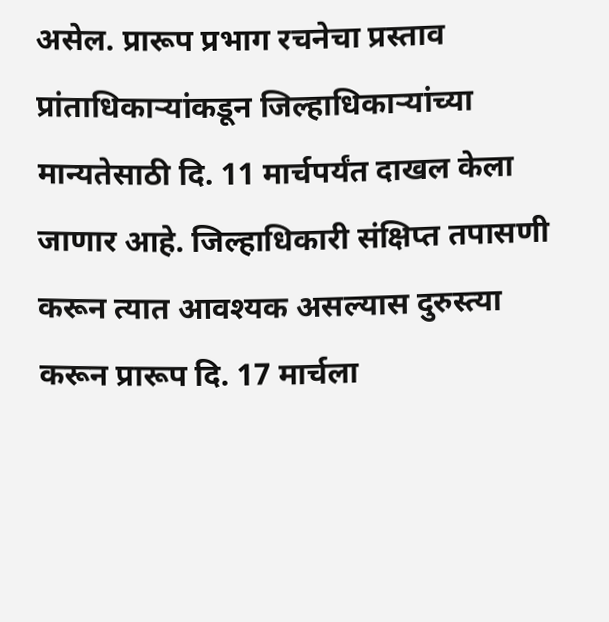असेल. प्रारूप प्रभाग रचनेचा प्रस्ताव प्रांताधिकाऱ्यांकडून जिल्हाधिकाऱ्यांच्या मान्यतेसाठी दि. 11 मार्चपर्यंत दाखल केला जाणार आहे. जिल्हाधिकारी संक्षिप्त तपासणी करून त्यात आवश्यक असल्यास दुरुस्त्या करून प्रारूप दि. 17 मार्चला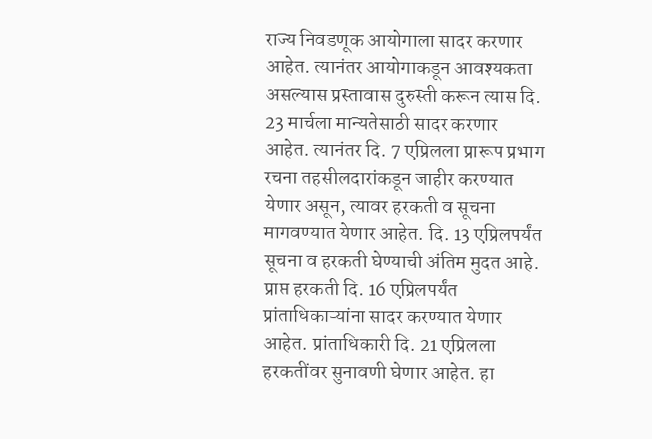राज्य निवडणूक आयोगाला सादर करणार आहेत. त्यानंतर आयोगाकडून आवश्यकता असल्यास प्रस्तावास दुरुस्ती करून त्यास दि. 23 मार्चला मान्यतेसाठी सादर करणार आहेत. त्यानंतर दि. 7 एप्रिलला प्रारूप प्रभाग रचना तहसीलदारांकडून जाहीर करण्यात येणार असून, त्यावर हरकती व सूचना मागवण्यात येणार आहेत. दि. 13 एप्रिलपर्यंत सूचना व हरकती घेण्याची अंतिम मुदत आहे.
प्राप्त हरकती दि. 16 एप्रिलपर्यंत प्रांताधिकाऱ्यांना सादर करण्यात येणार आहेत. प्रांताधिकारी दि. 21 एप्रिलला हरकतींवर सुनावणी घेणार आहेत. हा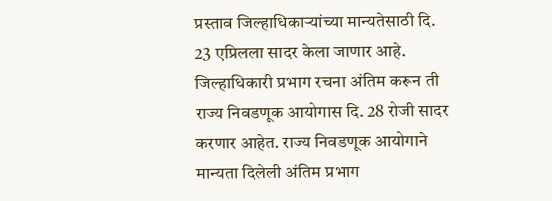प्रस्ताव जिल्हाधिकाऱ्यांच्या मान्यतेसाठी दि. 23 एप्रिलला सादर केला जाणार आहे. जिल्हाधिकारी प्रभाग रचना अंतिम करून ती राज्य निवडणूक आयोगास दि. 28 रोजी सादर करणार आहेत. राज्य निवडणूक आयोगाने मान्यता दिलेली अंतिम प्रभाग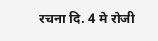रचना दि. 4 मे रोजी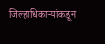जिल्हाधिकाऱ्यांकडून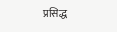प्रसिद्ध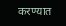करण्यात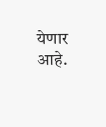येणार आहे.